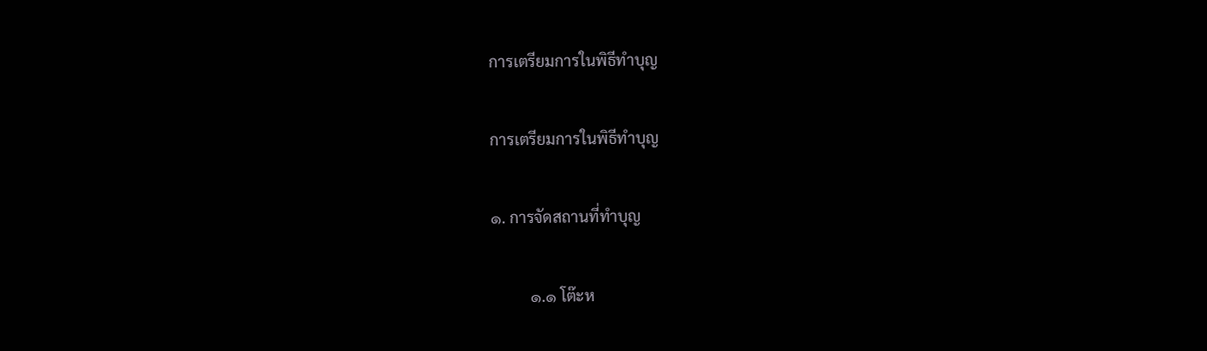การเตรียมการในพิธีทำบุญ

การเตรียมการในพิธีทำบุญ

๑. การจัดสถานที่ทำบุญ

          ๑.๑ โต๊ะห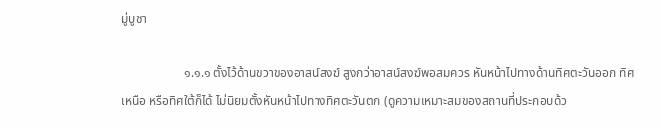มู่บูชา

                    ๑.๑.๑ ตั้งไว้ด้านขวาของอาสน์สงฆ์ สูงกว่าอาสน์สงฆ์พอสมควร หันหน้าไปทางด้านทิศตะวันออก ทิศเหนือ หรือทิศใต้ก็ได้ ไม่นิยมตั้งหันหน้าไปทางทิศตะวันตก (ดูความเหมาะสมของสถานที่ประกอบด้ว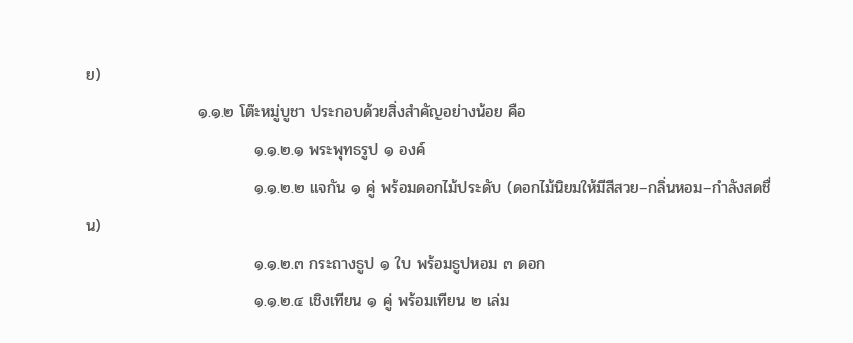ย)
                    ๑.๑.๒ โต๊ะหมู่บูชา ประกอบด้วยสิ่งสำคัญอย่างน้อย คือ
                              ๑.๑.๒.๑ พระพุทธรูป ๑ องค์
                              ๑.๑.๒.๒ แจกัน ๑ คู่ พร้อมดอกไม้ประดับ (ดอกไม้นิยมให้มีสีสวย–กลิ่นหอม–กำลังสดชื่น)
                              ๑.๑.๒.๓ กระถางธูป ๑ ใบ พร้อมธูปหอม ๓ ดอก
                              ๑.๑.๒.๔ เชิงเทียน ๑ คู่ พร้อมเทียน ๒ เล่ม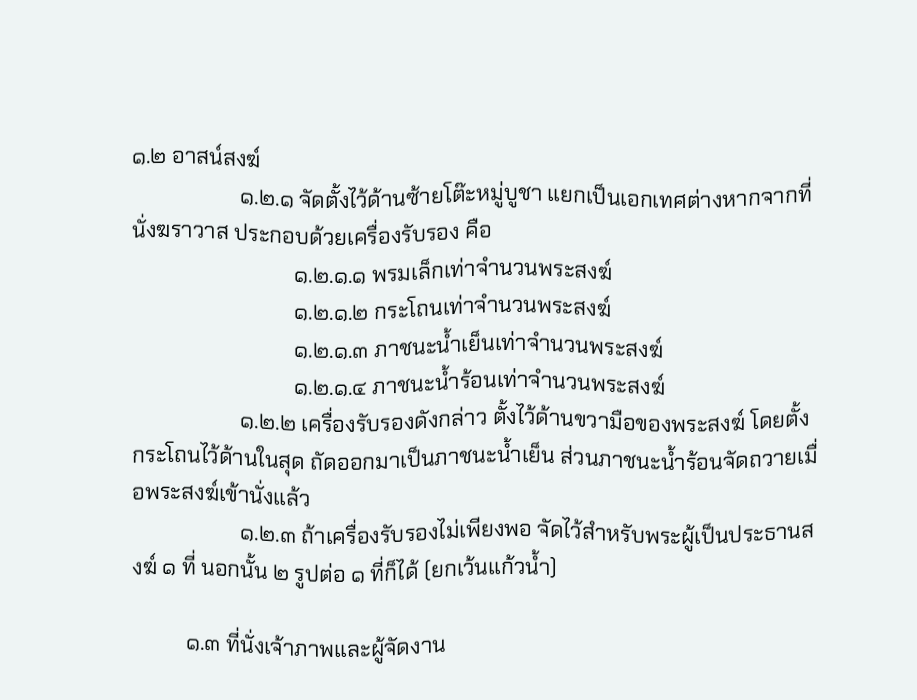๑.๒ อาสน์สงฆ์
                    ๑.๒.๑ จัดตั้งไว้ด้านซ้ายโต๊ะหมู่บูชา แยกเป็นเอกเทศต่างหากจากที่นั่งฆราวาส ประกอบด้วยเครื่องรับรอง คือ
                              ๑.๒.๑.๑ พรมเล็กเท่าจำนวนพระสงฆ์
                              ๑.๒.๑.๒ กระโถนเท่าจำนวนพระสงฆ์
                              ๑.๒.๑.๓ ภาชนะน้ำเย็นเท่าจำนวนพระสงฆ์
                              ๑.๒.๑.๔ ภาชนะน้ำร้อนเท่าจำนวนพระสงฆ์
                    ๑.๒.๒ เครื่องรับรองดังกล่าว ตั้งไว้ด้านขวามือของพระสงฆ์ โดยตั้งกระโถนไว้ด้านในสุด ถัดออกมาเป็นภาชนะน้ำเย็น ส่วนภาชนะน้ำร้อนจัดถวายเมื่อพระสงฆ์เข้านั่งแล้ว
                    ๑.๒.๓ ถ้าเครื่องรับรองไม่เพียงพอ จัดไว้สำหรับพระผู้เป็นประธานสงฆ์ ๑ ที่ นอกนั้น ๒ รูปต่อ ๑ ที่ก็ได้ (ยกเว้นแก้วน้ำ)

          ๑.๓ ที่นั่งเจ้าภาพและผู้จัดงาน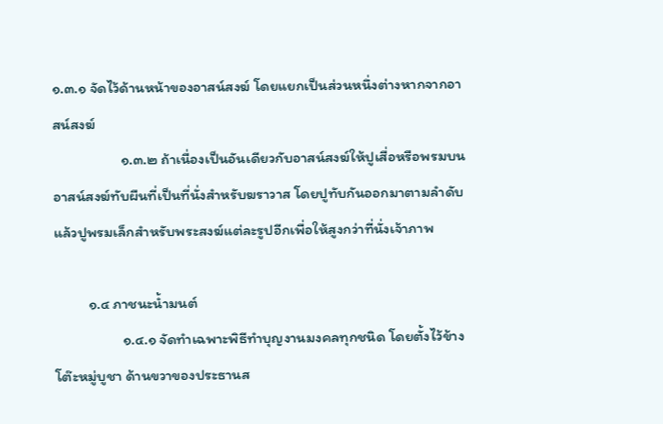๑.๓.๑ จัดไว้ด้านหน้าของอาสน์สงฆ์ โดยแยกเป็นส่วนหนึ่งต่างหากจากอาสน์สงฆ์
                    ๑.๓.๒ ถ้าเนื่องเป็นอันเดียวกับอาสน์สงฆ์ให้ปูเสื่อหรือพรมบนอาสน์สงฆ์ทับผืนที่เป็นที่นั่งสำหรับฆราวาส โดยปูทับกันออกมาตามลำดับ แล้วปูพรมเล็กสำหรับพระสงฆ์แต่ละรูปอีกเพื่อให้สูงกว่าที่นั่งเจ้าภาพ

          ๑.๔ ภาชนะน้ำมนต์
                    ๑.๔.๑ จัดทำเฉพาะพิธีทำบุญงานมงคลทุกชนิด โดยตั้งไว้ข้างโต๊ะหมู่บูชา ด้านขวาของประธานส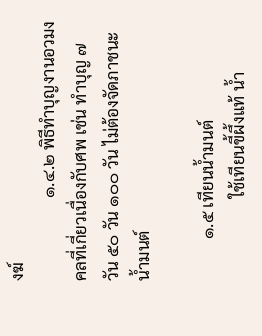งฆ์
                    ๑.๔.๒ พิธีทำบุญงานอวมงคลที่เกี่ยวเนื่องกับศพ เช่น ทำบุญ ๗ วัน ๕๐ วัน ๑๐๐ วัน ไม่ต้องจัดภาชนะน้ำมนต์

          ๑.๕ เทียนน้ำมนต์
                    ใช้เทียนขี้ผึ้งแท้ น้ำ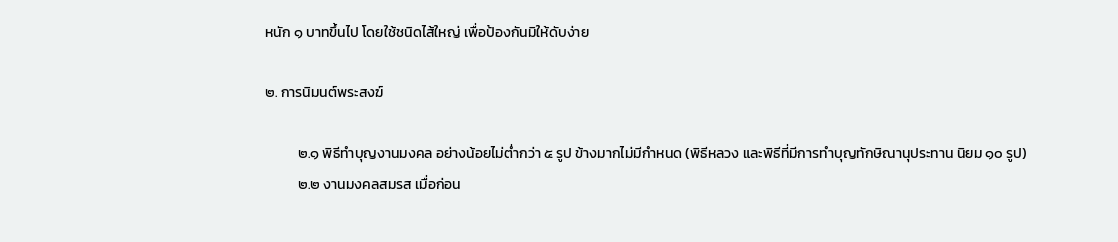หนัก ๑ บาทขึ้นไป โดยใช้ชนิดไส้ใหญ่ เพื่อป้องกันมิให้ดับง่าย

๒. การนิมนต์พระสงฆ์

          ๒.๑ พิธีทำบุญงานมงคล อย่างน้อยไม่ต่ำกว่า ๕ รูป ข้างมากไม่มีกำหนด (พิธีหลวง และพิธีที่มีการทำบุญทักษิณานุประทาน นิยม ๑๐ รูป)
          ๒.๒ งานมงคลสมรส เมื่อก่อน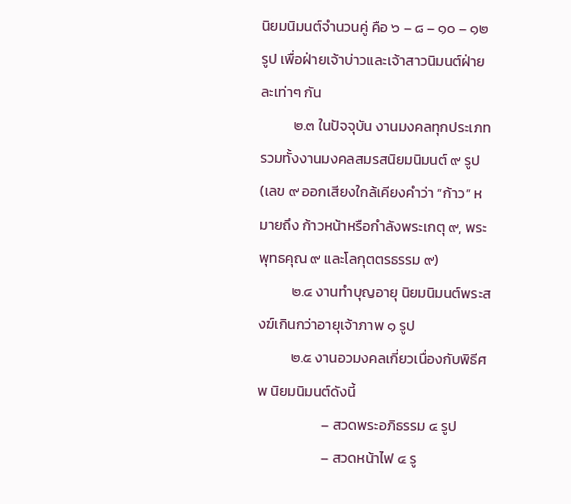นิยมนิมนต์จำนวนคู่ คือ ๖ – ๘ – ๑๐ – ๑๒ รูป เพื่อฝ่ายเจ้าบ่าวและเจ้าสาวนิมนต์ฝ่ายละเท่าๆ กัน
          ๒.๓ ในปัจจุบัน งานมงคลทุกประเภท รวมทั้งงานมงคลสมรสนิยมนิมนต์ ๙ รูป (เลข ๙ ออกเสียงใกล้เคียงคำว่า “ก้าว” หมายถึง ก้าวหน้าหรือกำลังพระเกตุ ๙, พระพุทธคุณ ๙ และโลกุตตรธรรม ๙)
          ๒.๔ งานทำบุญอายุ นิยมนิมนต์พระสงฆ์เกินกว่าอายุเจ้าภาพ ๑ รูป
          ๒.๕ งานอวมงคลเกี่ยวเนื่องกับพิธีศพ นิยมนิมนต์ดังนี้
                    – สวดพระอภิธรรม ๔ รูป
                    – สวดหน้าไฟ ๔ รู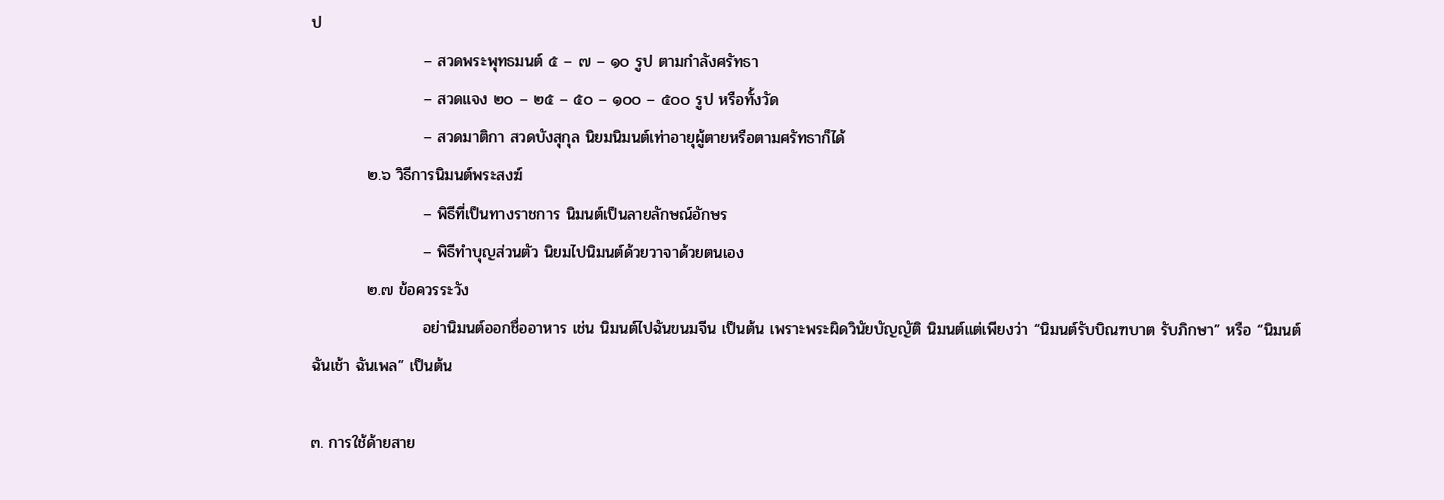ป
                    – สวดพระพุทธมนต์ ๕ – ๗ – ๑๐ รูป ตามกำลังศรัทธา
                    – สวดแจง ๒๐ – ๒๕ – ๕๐ – ๑๐๐ – ๕๐๐ รูป หรือทั้งวัด
                    – สวดมาติกา สวดบังสุกุล นิยมนิมนต์เท่าอายุผู้ตายหรือตามศรัทธาก็ได้
          ๒.๖ วิธีการนิมนต์พระสงฆ์
                    – พิธีที่เป็นทางราชการ นิมนต์เป็นลายลักษณ์อักษร
                    – พิธีทำบุญส่วนตัว นิยมไปนิมนต์ด้วยวาจาด้วยตนเอง
          ๒.๗ ข้อควรระวัง
                    อย่านิมนต์ออกชื่ออาหาร เช่น นิมนต์ไปฉันขนมจีน เป็นต้น เพราะพระผิดวินัยบัญญัติ นิมนต์แต่เพียงว่า “นิมนต์รับบิณฑบาต รับภิกษา” หรือ “นิมนต์ฉันเช้า ฉันเพล” เป็นต้น

๓. การใช้ด้ายสาย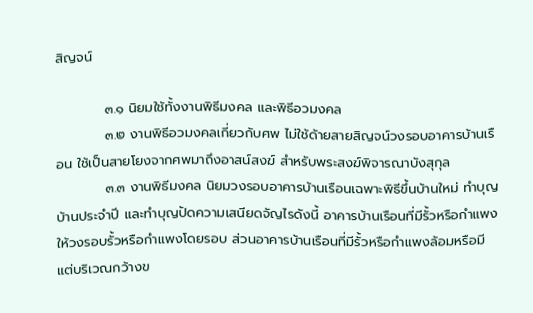สิญจน์

          ๓.๑ นิยมใช้ทั้งงานพิธีมงคล และพิธีอวมงคล
          ๓.๒ งานพิธีอวมงคลเกี่ยวกับศพ ไม่ใช้ด้ายสายสิญจน์วงรอบอาคารบ้านเรือน ใช้เป็นสายโยงจากศพมาถึงอาสน์สงฆ์ สำหรับพระสงฆ์พิจารณาบังสุกุล
          ๓.๓ งานพิธีมงคล นิยมวงรอบอาคารบ้านเรือนเฉพาะพิธีขึ้นบ้านใหม่ ทำบุญบ้านประจำปี และทำบุญปัดความเสนียดจัญไรดังนี้ อาคารบ้านเรือนที่มีรั้วหรือกำแพงให้วงรอบรั้วหรือกำแพงโดยรอบ ส่วนอาคารบ้านเรือนที่มีรั้วหรือกำแพงล้อมหรือมี แต่บริเวณกว้างข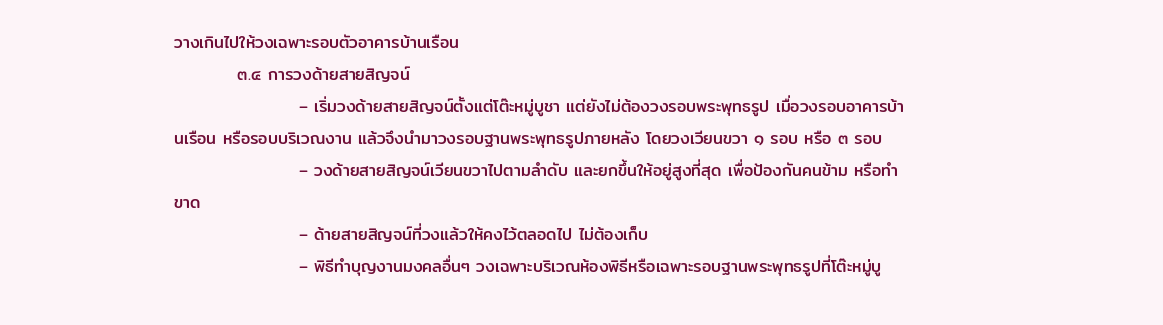วางเกินไปให้วงเฉพาะรอบตัวอาคารบ้านเรือน
          ๓.๔ การวงด้ายสายสิญจน์
                    – เริ่มวงด้ายสายสิญจน์ตั้งแต่โต๊ะหมู่บูชา แต่ยังไม่ต้องวงรอบพระพุทธรูป เมื่อวงรอบอาคารบ้านเรือน หรือรอบบริเวณงาน แล้วจึงนำมาวงรอบฐานพระพุทธรูปภายหลัง โดยวงเวียนขวา ๑ รอบ หรือ ๓ รอบ
                    – วงด้ายสายสิญจน์เวียนขวาไปตามลำดับ และยกขึ้นให้อยู่สูงที่สุด เพื่อป้องกันคนข้าม หรือทำขาด
                    – ด้ายสายสิญจน์ที่วงแล้วให้คงไว้ตลอดไป ไม่ต้องเก็บ
                    – พิธีทำบุญงานมงคลอื่นๆ วงเฉพาะบริเวณห้องพิธีหรือเฉพาะรอบฐานพระพุทธรูปที่โต๊ะหมู่บู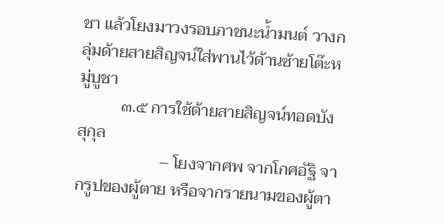ชา แล้วโยงมาวงรอบภาชนะน้ำมนต์ วางกลุ่มด้ายสายสิญจน์ใส่พานไว้ด้านซ้ายโต๊ะหมู่บูชา
          ๓.๕ การใช้ด้ายสายสิญจน์ทอดบังสุกุล
                    – โยงจากศพ จากโกศอัฐิ จากรูปของผู้ตาย หรือจากรายนามของผู้ตา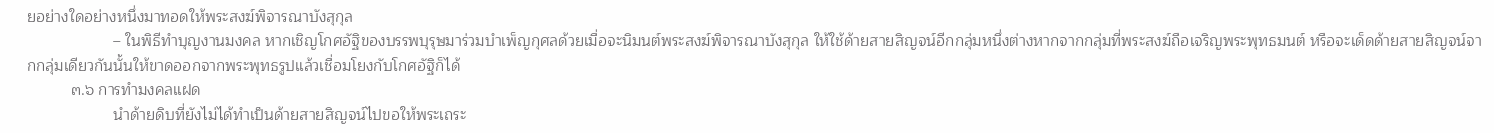ยอย่างใดอย่างหนึ่งมาทอดให้พระสงฆ์พิจารณาบังสุกุล
                    – ในพิธีทำบุญงานมงคล หากเชิญโกศอัฐิของบรรพบุรุษมาร่วมบำเพ็ญกุศลด้วยเมื่อจะนิมนต์พระสงฆ์พิจารณาบังสุกุล ให้ใช้ด้ายสายสิญจน์อีกกลุ่มหนึ่งต่างหากจากกลุ่มที่พระสงฆ์ถือเจริญพระพุทธมนต์ หรือจะเด็ดด้ายสายสิญจน์จากกลุ่มเดียวกันนั้นให้ขาดออกจากพระพุทธรูปแล้วเชื่อมโยงกับโกศอัฐิก็ได้
          ๓.๖ การทำมงคลแฝด
                    นำด้ายดิบที่ยังไม่ได้ทำเป็นด้ายสายสิญจน์ไปขอให้พระเถระ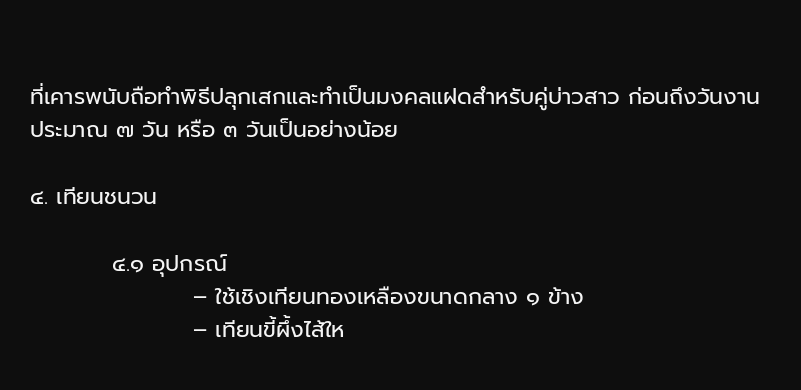ที่เคารพนับถือทำพิธีปลุกเสกและทำเป็นมงคลแฝดสำหรับคู่บ่าวสาว ก่อนถึงวันงานประมาณ ๗ วัน หรือ ๓ วันเป็นอย่างน้อย

๔. เทียนชนวน

          ๔.๑ อุปกรณ์
                    – ใช้เชิงเทียนทองเหลืองขนาดกลาง ๑ ข้าง
                    – เทียนขี้ผึ้งไส้ให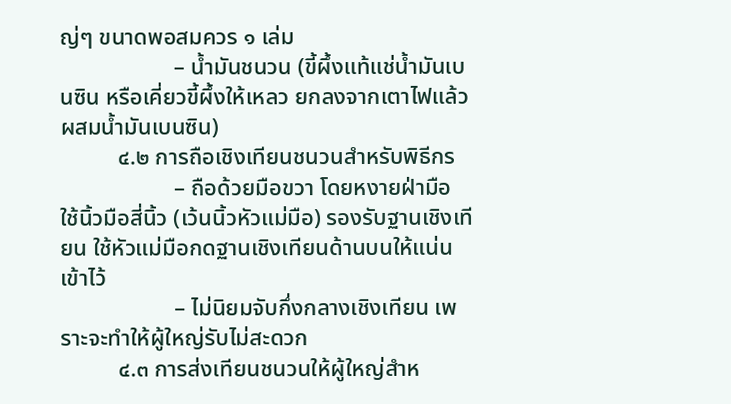ญ่ๆ ขนาดพอสมควร ๑ เล่ม
                    – น้ำมันชนวน (ขี้ผึ้งแท้แช่น้ำมันเบนซิน หรือเคี่ยวขี้ผึ้งให้เหลว ยกลงจากเตาไฟแล้วผสมน้ำมันเบนซิน)
          ๔.๒ การถือเชิงเทียนชนวนสำหรับพิธีกร
                    – ถือด้วยมือขวา โดยหงายฝ่ามือ ใช้นิ้วมือสี่นิ้ว (เว้นนิ้วหัวแม่มือ) รองรับฐานเชิงเทียน ใช้หัวแม่มือกดฐานเชิงเทียนด้านบนให้แน่นเข้าไว้
                    – ไม่นิยมจับกึ่งกลางเชิงเทียน เพราะจะทำให้ผู้ใหญ่รับไม่สะดวก
          ๔.๓ การส่งเทียนชนวนให้ผู้ใหญ่สำห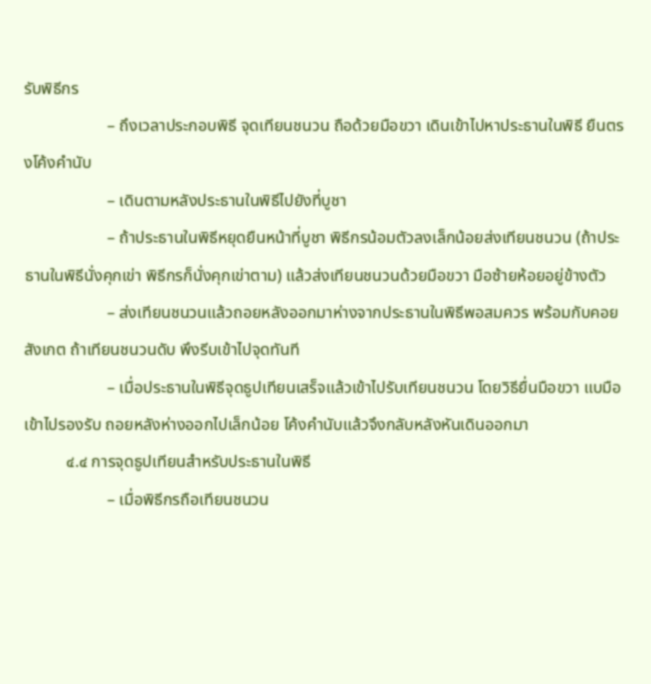รับพิธีกร
                    – ถึงเวลาประกอบพิธี จุดเทียนชนวน ถือด้วยมือขวา เดินเข้าไปหาประธานในพิธี ยืนตรงโค้งคำนับ
                    – เดินตามหลังประธานในพิธีไปยังที่บูชา
                    – ถ้าประธานในพิธีหยุดยืนหน้าที่บูชา พิธีกรน้อมตัวลงเล็กน้อยส่งเทียนชนวน (ถ้าประธานในพิธีนั่งคุกเข่า พิธีกรก็นั่งคุกเข่าตาม) แล้วส่งเทียนชนวนด้วยมือขวา มือซ้ายห้อยอยู่ข้างตัว
                    – ส่งเทียนชนวนแล้วถอยหลังออกมาห่างจากประธานในพิธีพอสมควร พร้อมกับคอยสังเกต ถ้าเทียนชนวนดับ พึงรีบเข้าไปจุดทันที
                    – เมื่อประธานในพิธีจุดธูปเทียนเสร็จแล้วเข้าไปรับเทียนชนวน โดยวิธียื่นมือขวา แบมือเข้าไปรองรับ ถอยหลังห่างออกไปเล็กน้อย โค้งคำนับแล้วจึงกลับหลังหันเดินออกมา
          ๔.๔ การจุดธูปเทียนสำหรับประธานในพิธี
                    – เมื่อพิธีกรถือเทียนชนวน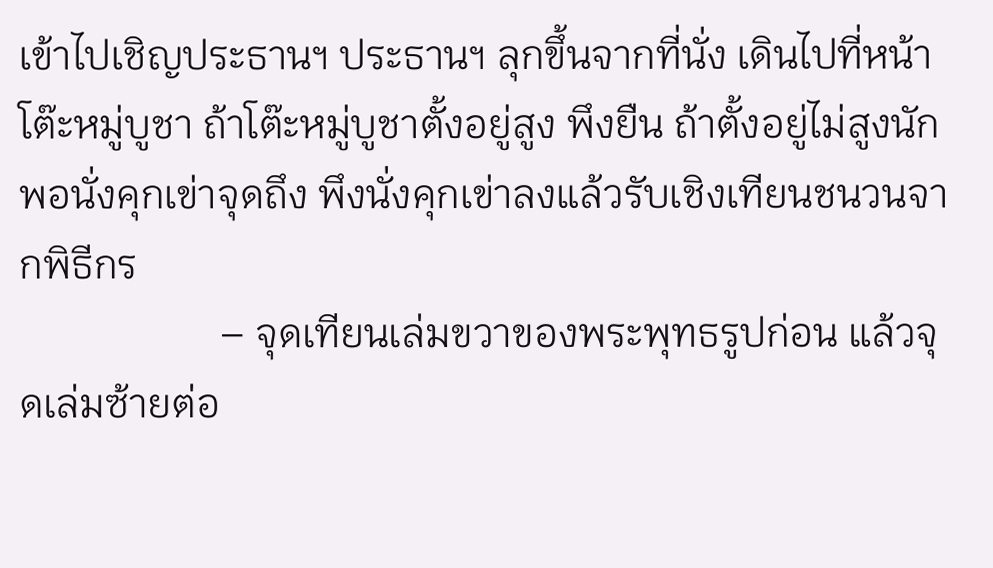เข้าไปเชิญประธานฯ ประธานฯ ลุกขึ้นจากที่นั่ง เดินไปที่หน้าโต๊ะหมู่บูชา ถ้าโต๊ะหมู่บูชาตั้งอยู่สูง พึงยืน ถ้าตั้งอยู่ไม่สูงนัก พอนั่งคุกเข่าจุดถึง พึงนั่งคุกเข่าลงแล้วรับเชิงเทียนชนวนจากพิธีกร
                    – จุดเทียนเล่มขวาของพระพุทธรูปก่อน แล้วจุดเล่มซ้ายต่อ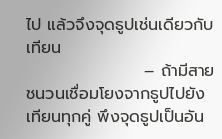ไป แล้วจึงจุดธูปเช่นเดียวกับเทียน
                    – ถ้ามีสายชนวนเชื่อมโยงจากธูปไปยังเทียนทุกคู่ พึงจุดธูปเป็นอัน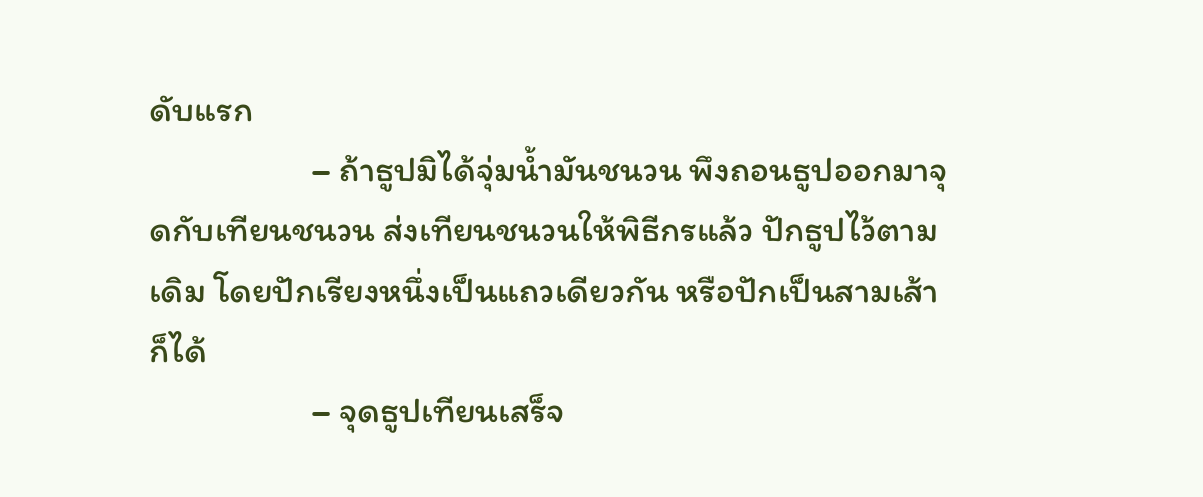ดับแรก
                    – ถ้าธูปมิได้จุ่มน้ำมันชนวน พึงถอนธูปออกมาจุดกับเทียนชนวน ส่งเทียนชนวนให้พิธีกรแล้ว ปักธูปไว้ตามเดิม โดยปักเรียงหนึ่งเป็นแถวเดียวกัน หรือปักเป็นสามเส้าก็ได้
                    – จุดธูปเทียนเสร็จ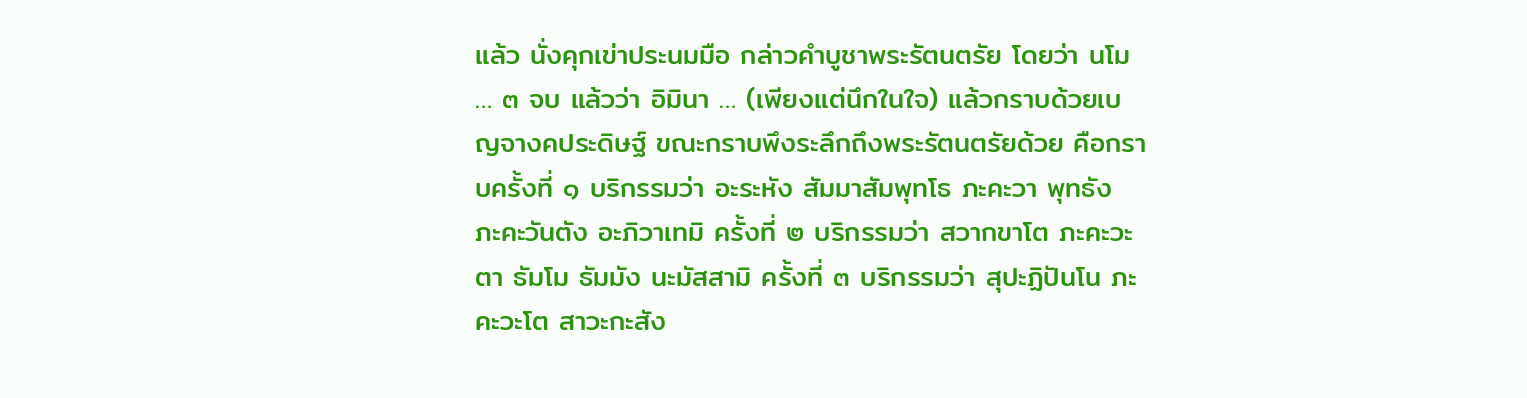แล้ว นั่งคุกเข่าประนมมือ กล่าวคำบูชาพระรัตนตรัย โดยว่า นโม … ๓ จบ แล้วว่า อิมินา … (เพียงแต่นึกในใจ) แล้วกราบด้วยเบญจางคประดิษฐ์ ขณะกราบพึงระลึกถึงพระรัตนตรัยด้วย คือกราบครั้งที่ ๑ บริกรรมว่า อะระหัง สัมมาสัมพุทโธ ภะคะวา พุทธัง ภะคะวันตัง อะภิวาเทมิ ครั้งที่ ๒ บริกรรมว่า สวากขาโต ภะคะวะตา ธัมโม ธัมมัง นะมัสสามิ ครั้งที่ ๓ บริกรรมว่า สุปะฏิปันโน ภะคะวะโต สาวะกะสัง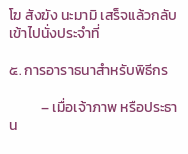โฆ สังฆัง นะมามิ เสร็จแล้วกลับเข้าไปนั่งประจำที่

๕. การอาราธนาสำหรับพิธีกร

          – เมื่อเจ้าภาพ หรือประธาน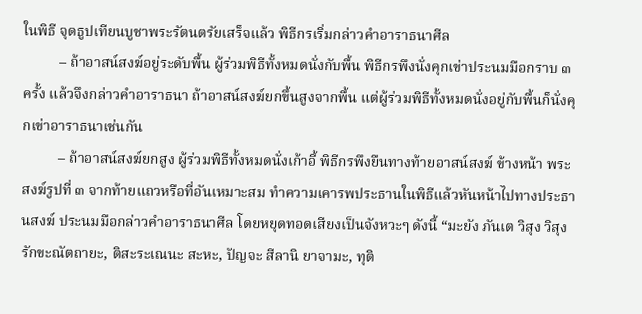ในพิธี จุดธูปเทียนบูชาพระรัตนตรัยเสร็จแล้ว พิธีกรเริ่มกล่าวคำอาราธนาศีล
          – ถ้าอาสน์สงฆ์อยู่ระดับพื้น ผู้ร่วมพิธีทั้งหมดนั่งกับพื้น พิธีกรพึงนั่งคุกเข่าประนมมือกราบ ๓ ครั้ง แล้วจึงกล่าวคำอาราธนา ถ้าอาสน์สงฆ์ยกขึ้นสูงจากพื้น แต่ผู้ร่วมพิธีทั้งหมดนั่งอยู่กับพื้นก็นั่งคุกเข่าอาราธนาเช่นกัน
          – ถ้าอาสน์สงฆ์ยกสูง ผู้ร่วมพิธีทั้งหมดนั่งเก้าอี้ พิธีกรพึงยืนทางท้ายอาสน์สงฆ์ ข้างหน้า พระสงฆ์รูปที่ ๓ จากท้ายแถวหรือที่อันเหมาะสม ทำความเคารพประธานในพิธีแล้วหันหน้าไปทางประธานสงฆ์ ประนมมือกล่าวคำอาราธนาศีล โดยหยุดทอดเสียงเป็นจังหวะๆ ดังนี้ “มะยัง ภันเต วิสุง วิสุง รักขะณัตถายะ, ติสะระเณนะ สะหะ, ปัญจะ สีลานิ ยาจามะ, ทุติ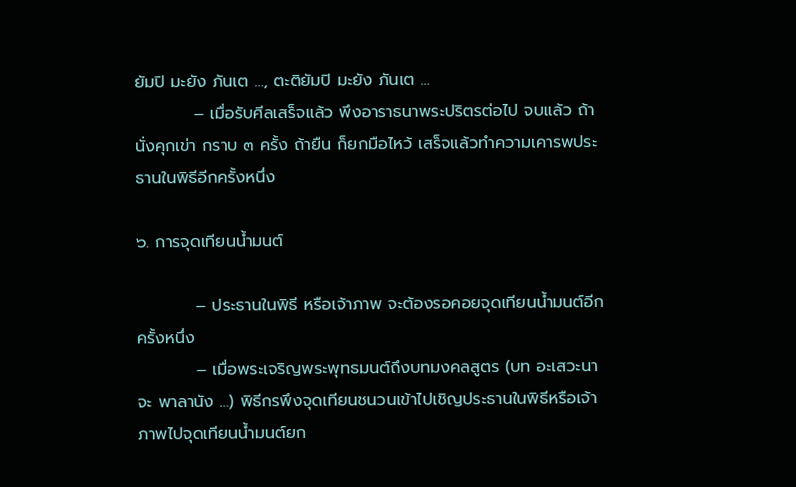ยัมปิ มะยัง ภันเต …, ตะติยัมปิ มะยัง ภันเต …
          – เมื่อรับศีลเสร็จแล้ว พึงอาราธนาพระปริตรต่อไป จบแล้ว ถ้านั่งคุกเข่า กราบ ๓ ครั้ง ถ้ายืน ก็ยกมือไหว้ เสร็จแล้วทำความเคารพประธานในพิธีอีกครั้งหนึ่ง

๖. การจุดเทียนน้ำมนต์

          – ประธานในพิธี หรือเจ้าภาพ จะต้องรอคอยจุดเทียนน้ำมนต์อีกครั้งหนึ่ง
          – เมื่อพระเจริญพระพุทธมนต์ถึงบทมงคลสูตร (บท อะเสวะนา จะ พาลานัง …) พิธีกรพึงจุดเทียนชนวนเข้าไปเชิญประธานในพิธีหรือเจ้าภาพไปจุดเทียนน้ำมนต์ยก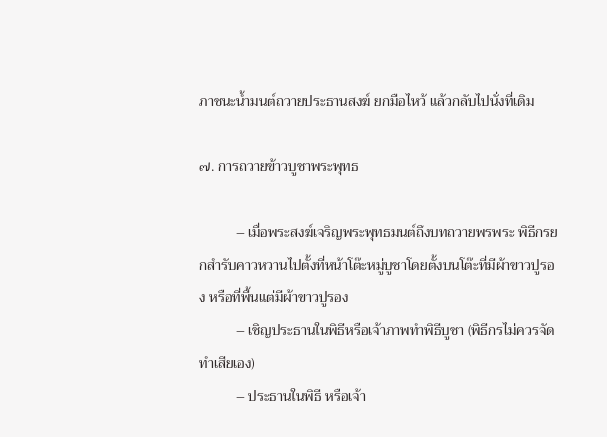ภาชนะน้ำมนต์ถวายประธานสงฆ์ ยกมือไหว้ แล้วกลับไปนั่งที่เดิม

๗. การถวายข้าวบูชาพระพุทธ

          – เมื่อพระสงฆ์เจริญพระพุทธมนต์ถึงบทถวายพรพระ พิธีกรยกสำรับคาวหวานไปตั้งที่หน้าโต๊ะหมู่บูชาโดยตั้งบนโต๊ะที่มีผ้าขาวปูรอง หรือที่พื้นแต่มีผ้าขาวปูรอง
          – เชิญประธานในพิธีหรือเจ้าภาพทำพิธีบูชา (พิธีกรไม่ควรจัดทำเสียเอง)
          – ประธานในพิธี หรือเจ้า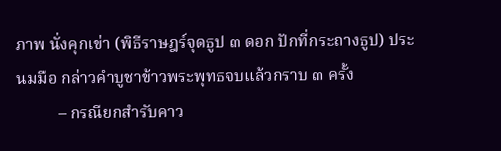ภาพ นั่งคุกเข่า (พิธีราษฎร์จุดธูป ๓ ดอก ปักที่กระถางธูป) ประนมมือ กล่าวคำบูชาข้าวพระพุทธจบแล้วกราบ ๓ ครั้ง
          – กรณียกสำรับคาว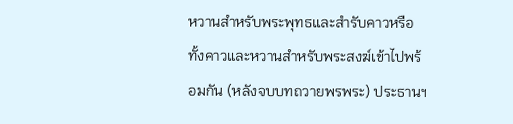หวานสำหรับพระพุทธและสำรับคาวหรือทั้งคาวและหวานสำหรับพระสงฆ์เข้าไปพร้อมกัน (หลังจบบทถวายพรพระ) ประธานฯ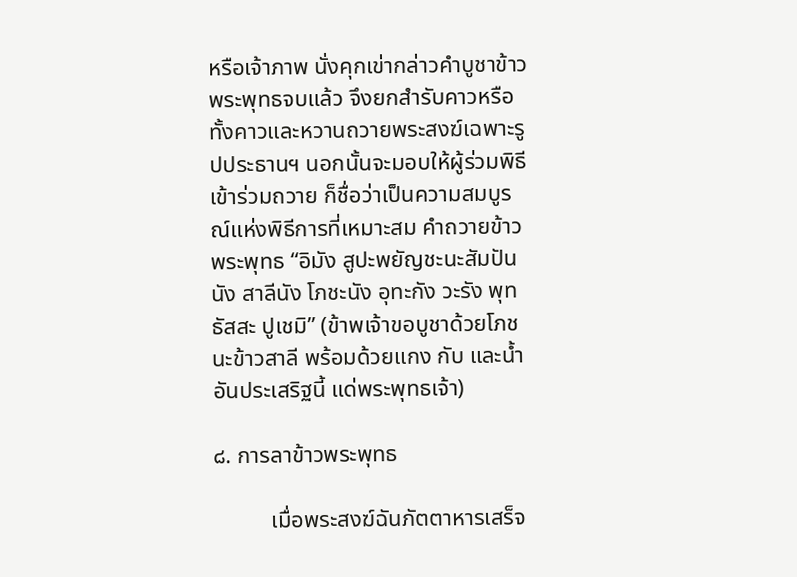หรือเจ้าภาพ นั่งคุกเข่ากล่าวคำบูชาข้าวพระพุทธจบแล้ว จึงยกสำรับคาวหรือทั้งคาวและหวานถวายพระสงฆ์เฉพาะรูปประธานฯ นอกนั้นจะมอบให้ผู้ร่วมพิธีเข้าร่วมถวาย ก็ชื่อว่าเป็นความสมบูรณ์แห่งพิธีการที่เหมาะสม คำถวายข้าวพระพุทธ “อิมัง สูปะพยัญชะนะสัมปันนัง สาลีนัง โภชะนัง อุทะกัง วะรัง พุทธัสสะ ปูเชมิ” (ข้าพเจ้าขอบูชาด้วยโภชนะข้าวสาลี พร้อมด้วยแกง กับ และน้ำอันประเสริฐนี้ แด่พระพุทธเจ้า)

๘. การลาข้าวพระพุทธ

          เมื่อพระสงฆ์ฉันภัตตาหารเสร็จ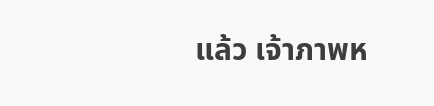แล้ว เจ้าภาพห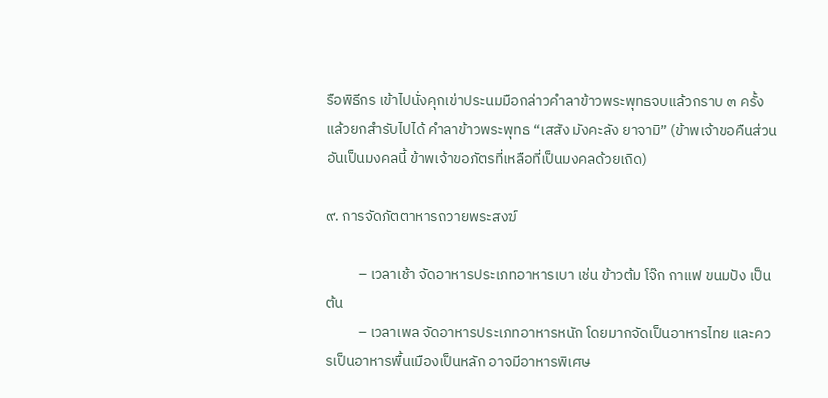รือพิธีกร เข้าไปนั่งคุกเข่าประนมมือกล่าวคำลาข้าวพระพุทธจบแล้วกราบ ๓ ครั้ง แล้วยกสำรับไปได้ คำลาข้าวพระพุทธ “เสสัง มังคะลัง ยาจามิ” (ข้าพเจ้าขอคืนส่วนอันเป็นมงคลนี้ ข้าพเจ้าขอภัตรที่เหลือที่เป็นมงคลด้วยเถิด)

๙. การจัดภัตตาหารถวายพระสงฆ์

          – เวลาเช้า จัดอาหารประเภทอาหารเบา เช่น ข้าวต้ม โจ๊ก กาแฟ ขนมปัง เป็นต้น
          – เวลาเพล จัดอาหารประเภทอาหารหนัก โดยมากจัดเป็นอาหารไทย และควรเป็นอาหารพื้นเมืองเป็นหลัก อาจมีอาหารพิเศษ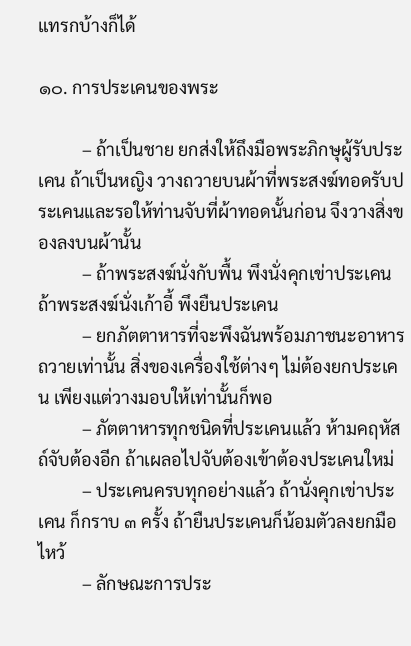แทรกบ้างก็ได้

๑๐. การประเคนของพระ

          – ถ้าเป็นชาย ยกส่งให้ถึงมือพระภิกษุผู้รับประเคน ถ้าเป็นหญิง วางถวายบนผ้าที่พระสงฆ์ทอดรับประเคนและรอให้ท่านจับที่ผ้าทอดนั้นก่อน จึงวางสิ่งของลงบนผ้านั้น
          – ถ้าพระสงฆ์นั่งกับพื้น พึงนั่งคุกเข่าประเคน ถ้าพระสงฆ์นั่งเก้าอี้ พึงยืนประเคน
          – ยกภัตตาหารที่จะพึงฉันพร้อมภาชนะอาหารถวายเท่านั้น สิ่งของเครื่องใช้ต่างๆ ไม่ต้องยกประเคน เพียงแต่วางมอบให้เท่านั้นก็พอ
          – ภัตตาหารทุกชนิดที่ประเคนแล้ว ห้ามคฤหัสถ์จับต้องอีก ถ้าเผลอไปจับต้องเข้าต้องประเคนใหม่
          – ประเคนครบทุกอย่างแล้ว ถ้านั่งคุกเข่าประเคน ก็กราบ ๓ ครั้ง ถ้ายืนประเคนก็น้อมตัวลงยกมือไหว้
          – ลักษณะการประ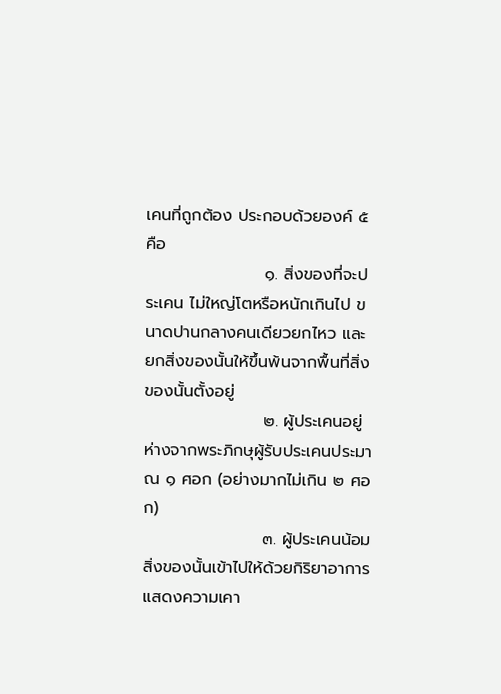เคนที่ถูกต้อง ประกอบด้วยองค์ ๕ คือ
                    ๑. สิ่งของที่จะประเคน ไม่ใหญ่โตหรือหนักเกินไป ขนาดปานกลางคนเดียวยกไหว และยกสิ่งของนั้นให้ขึ้นพ้นจากพื้นที่สิ่งของนั้นตั้งอยู่
                    ๒. ผู้ประเคนอยู่ห่างจากพระภิกษุผู้รับประเคนประมาณ ๑ ศอก (อย่างมากไม่เกิน ๒ ศอก)
                    ๓. ผู้ประเคนน้อมสิ่งของนั้นเข้าไปให้ด้วยกิริยาอาการแสดงความเคา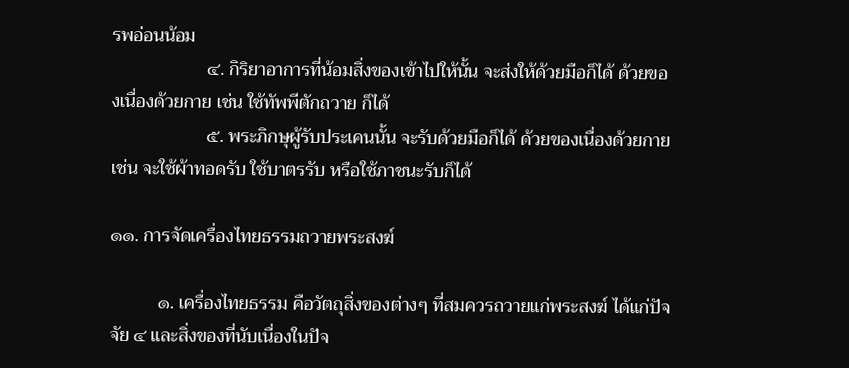รพอ่อนน้อม
                    ๔. กิริยาอาการที่น้อมสิ่งของเข้าไปให้นั้น จะส่งให้ด้วยมือก็ได้ ด้วยของเนื่องด้วยกาย เช่น ใช้ทัพพีตักถวาย ก็ได้
                    ๕. พระภิกษุผู้รับประเคนนั้น จะรับด้วยมือก็ได้ ด้วยของเนื่องด้วยกาย เช่น จะใช้ผ้าทอดรับ ใช้บาตรรับ หรือใช้ภาชนะรับก็ได้

๑๑. การจัดเครื่องไทยธรรมถวายพระสงฆ์

          ๑. เครื่องไทยธรรม คือวัตถุสิ่งของต่างๆ ที่สมควรถวายแก่พระสงฆ์ ได้แก่ปัจจัย ๔ และสิ่งของที่นับเนื่องในปัจ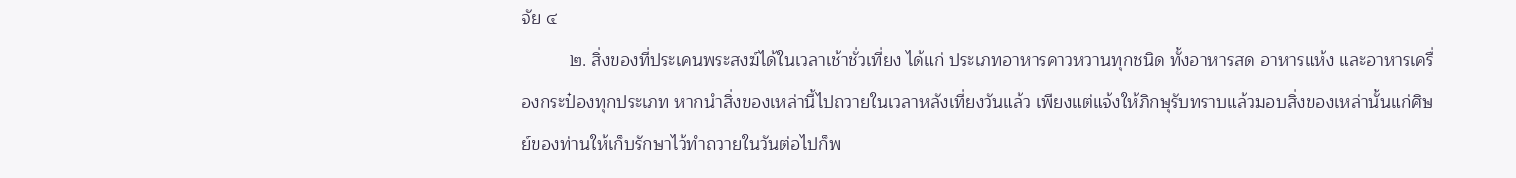จัย ๔
          ๒. สิ่งของที่ประเคนพระสงฆ์ได้ในเวลาเช้าชั่วเที่ยง ได้แก่ ประเภทอาหารคาวหวานทุกชนิด ทั้งอาหารสด อาหารแห้ง และอาหารเครื่องกระป๋องทุกประเภท หากนำสิ่งของเหล่านี้ไปถวายในเวลาหลังเที่ยงวันแล้ว เพียงแต่แจ้งให้ภิกษุรับทราบแล้วมอบสิ่งของเหล่านั้นแก่ศิษย์ของท่านให้เก็บรักษาไว้ทำถวายในวันต่อไปก็พ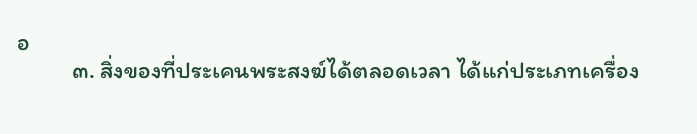อ
          ๓. สิ่งของที่ประเคนพระสงฆ์ได้ตลอดเวลา ได้แก่ประเภทเครื่อง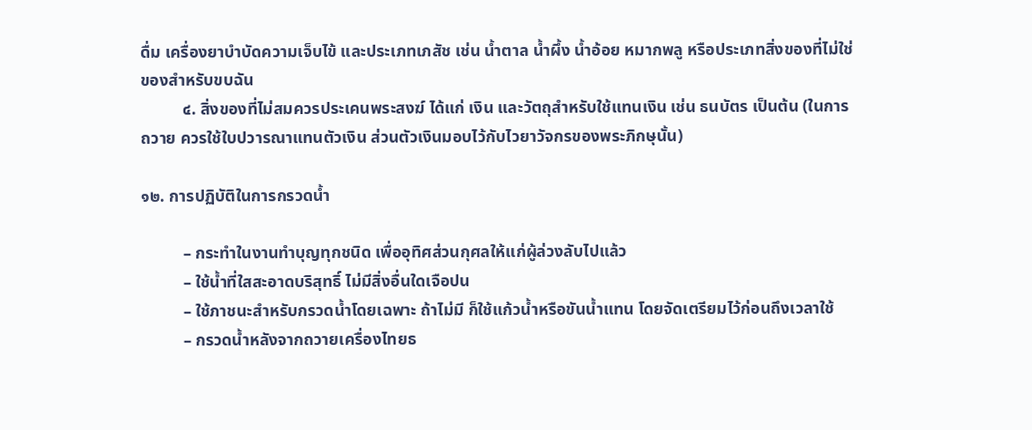ดื่ม เครื่องยาบำบัดความเจ็บไข้ และประเภทเภสัช เช่น น้ำตาล น้ำผึ้ง น้ำอ้อย หมากพลู หรือประเภทสิ่งของที่ไม่ใช่ของสำหรับขบฉัน
          ๔. สิ่งของที่ไม่สมควรประเคนพระสงฆ์ ได้แก่ เงิน และวัตถุสำหรับใช้แทนเงิน เช่น ธนบัตร เป็นต้น (ในการถวาย ควรใช้ใบปวารณาแทนตัวเงิน ส่วนตัวเงินมอบไว้กับไวยาวัจกรของพระภิกษุนั้น)

๑๒. การปฏิบัติในการกรวดน้ำ

          – กระทำในงานทำบุญทุกชนิด เพื่ออุทิศส่วนกุศลให้แก่ผู้ล่วงลับไปแล้ว
          – ใช้น้ำที่ใสสะอาดบริสุทธิ์ ไม่มีสิ่งอื่นใดเจือปน
          – ใช้ภาชนะสำหรับกรวดน้ำโดยเฉพาะ ถ้าไม่มี ก็ใช้แก้วน้ำหรือขันน้ำแทน โดยจัดเตรียมไว้ก่อนถึงเวลาใช้
          – กรวดน้ำหลังจากถวายเครื่องไทยธ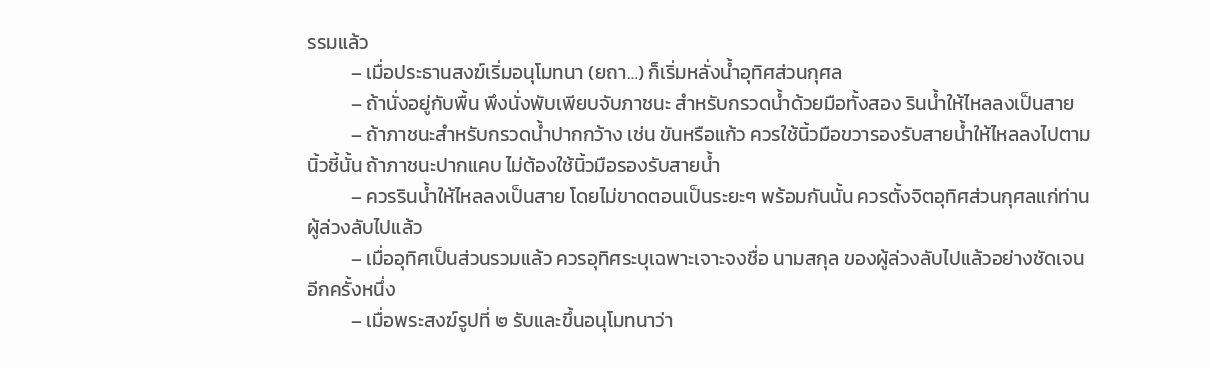รรมแล้ว
          – เมื่อประธานสงฆ์เริ่มอนุโมทนา (ยถา…) ก็เริ่มหลั่งน้ำอุทิศส่วนกุศล
          – ถ้านั่งอยู่กับพื้น พึงนั่งพับเพียบจับภาชนะ สำหรับกรวดน้ำด้วยมือทั้งสอง รินน้ำให้ไหลลงเป็นสาย
          – ถ้าภาชนะสำหรับกรวดน้ำปากกว้าง เช่น ขันหรือแก้ว ควรใช้นิ้วมือขวารองรับสายน้ำให้ไหลลงไปตามนิ้วชี้นั้น ถ้าภาชนะปากแคบ ไม่ต้องใช้นิ้วมือรองรับสายน้ำ
          – ควรรินน้ำให้ไหลลงเป็นสาย โดยไม่ขาดตอนเป็นระยะๆ พร้อมกันนั้น ควรตั้งจิตอุทิศส่วนกุศลแก่ท่านผู้ล่วงลับไปแล้ว
          – เมื่ออุทิศเป็นส่วนรวมแล้ว ควรอุทิศระบุเฉพาะเจาะจงชื่อ นามสกุล ของผู้ล่วงลับไปแล้วอย่างชัดเจนอีกครั้งหนึ่ง
          – เมื่อพระสงฆ์รูปที่ ๒ รับและขึ้นอนุโมทนาว่า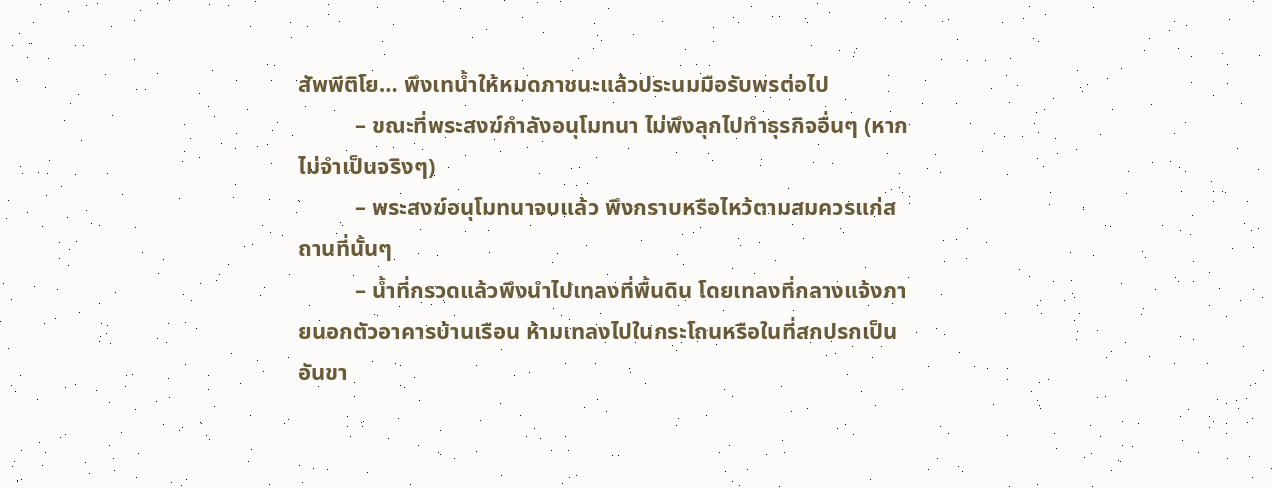สัพพีติโย… พึงเทน้ำให้หมดภาชนะแล้วประนมมือรับพรต่อไป
          – ขณะที่พระสงฆ์กำลังอนุโมทนา ไม่พึงลุกไปทำธุรกิจอื่นๆ (หากไม่จำเป็นจริงๆ)
          – พระสงฆ์อนุโมทนาจบแล้ว พึงกราบหรือไหว้ตามสมควรแก่สถานที่นั้นๆ
          – น้ำที่กรวดแล้วพึงนำไปเทลงที่พื้นดิน โดยเทลงที่กลางแจ้งภายนอกตัวอาคารบ้านเรือน ห้ามเทลงไปในกระโถนหรือในที่สกปรกเป็นอันขา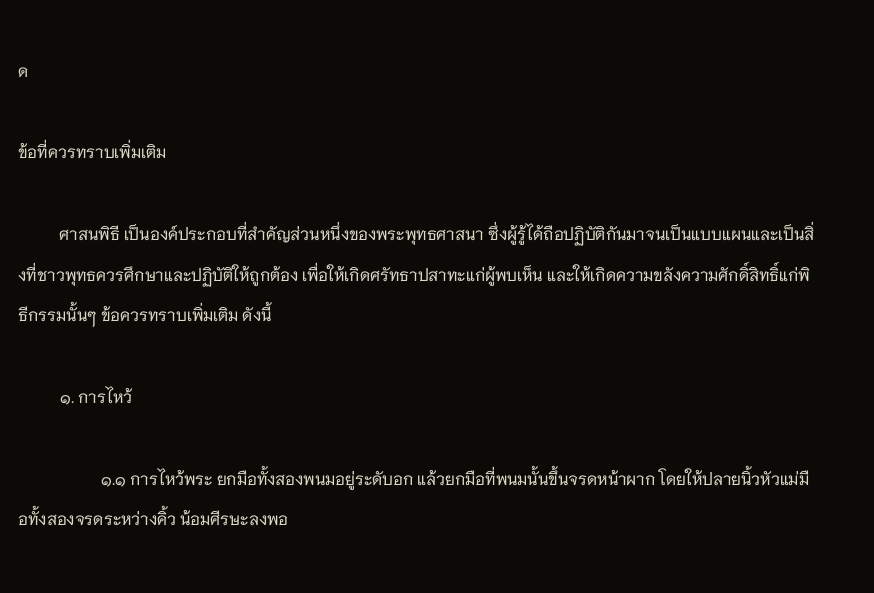ด

ข้อที่ควรทราบเพิ่มเติม

          ศาสนพิธี เป็นองค์ประกอบที่สำคัญส่วนหนึ่งของพระพุทธศาสนา ซึ่งผู้รู้ได้ถือปฏิบัติกันมาจนเป็นแบบแผนและเป็นสิ่งที่ชาวพุทธควรศึกษาและปฏิบัติให้ถูกต้อง เพื่อให้เกิดศรัทธาปสาทะแก่ผู้พบเห็น และให้เกิดความขลังความศักดิ์สิทธิ์แก่พิธีกรรมนั้นๆ ข้อควรทราบเพิ่มเติม ดังนี้

          ๑. การไหว้

                    ๑.๑ การไหว้พระ ยกมือทั้งสองพนมอยู่ระดับอก แล้วยกมือที่พนมนั้นขึ้นจรดหน้าผาก โดยให้ปลายนิ้วหัวแม่มือทั้งสองจรดระหว่างคิ้ว น้อมศีรษะลงพอ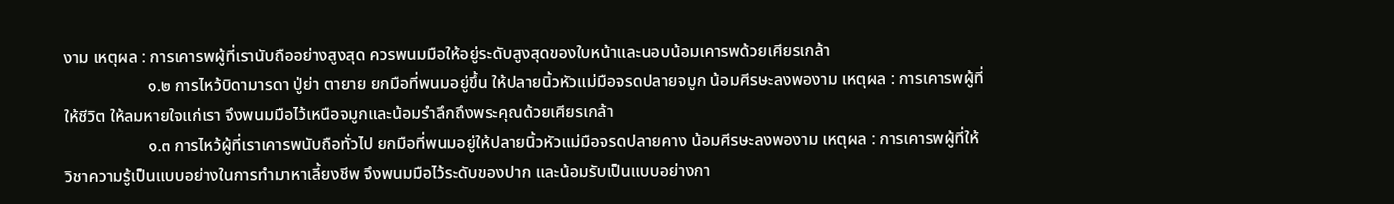งาม เหตุผล : การเคารพผู้ที่เรานับถืออย่างสูงสุด ควรพนมมือให้อยู่ระดับสูงสุดของใบหน้าและนอบน้อมเคารพด้วยเศียรเกล้า
                    ๑.๒ การไหว้บิดามารดา ปู่ย่า ตายาย ยกมือที่พนมอยู่ขึ้น ให้ปลายนิ้วหัวแม่มือจรดปลายจมูก น้อมศีรษะลงพองาม เหตุผล : การเคารพผู้ที่ให้ชีวิต ให้ลมหายใจแก่เรา จึงพนมมือไว้เหนือจมูกและน้อมรำลึกถึงพระคุณด้วยเศียรเกล้า
                    ๑.๓ การไหว้ผู้ที่เราเคารพนับถือทั่วไป ยกมือที่พนมอยู่ให้ปลายนิ้วหัวแม่มือจรดปลายคาง น้อมศีรษะลงพองาม เหตุผล : การเคารพผู้ที่ให้วิชาความรู้เป็นแบบอย่างในการทำมาหาเลี้ยงชีพ จึงพนมมือไว้ระดับของปาก และน้อมรับเป็นแบบอย่างกา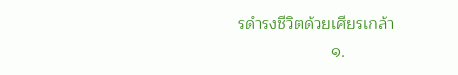รดำรงชีวิตด้วยเศียรเกล้า
                    ๑.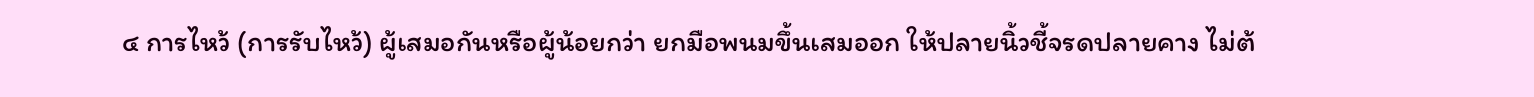๔ การไหว้ (การรับไหว้) ผู้เสมอกันหรือผู้น้อยกว่า ยกมือพนมขึ้นเสมออก ให้ปลายนิ้วชี้จรดปลายคาง ไม่ต้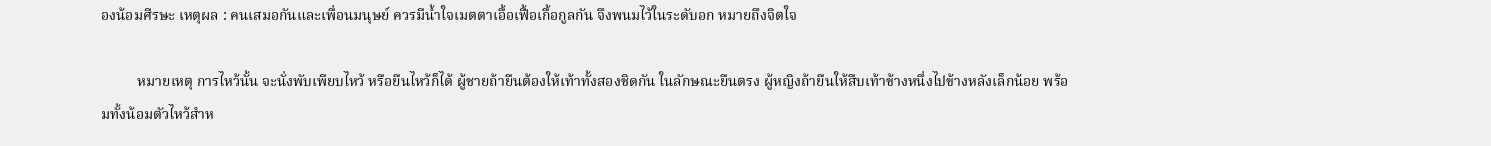องน้อมศีรษะ เหตุผล : คนเสมอกันและเพื่อนมนุษย์ ควรมีน้ำใจเมตตาเอื้อเฟื้อเกื้อกูลกัน จึงพนมไว้ในระดับอก หมายถึงจิตใจ

          หมายเหตุ การไหว้นั้น จะนั่งพับเพียบไหว้ หรือยืนไหว้ก็ได้ ผู้ชายถ้ายืนต้องให้เท้าทั้งสองชิดกัน ในลักษณะยืนตรง ผู้หญิงถ้ายืนให้สืบเท้าข้างหนึ่งไปข้างหลังเล็กน้อย พร้อมทั้งน้อมตัวไหว้สำห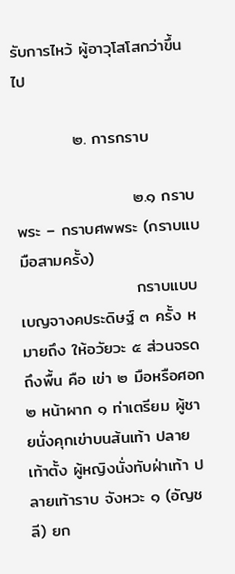รับการไหว้ ผู้อาวุโสโสกว่าขึ้นไป

          ๒. การกราบ

                    ๒.๑ กราบพระ – กราบศพพระ (กราบแบมือสามครั้ง)
                    กราบแบบเบญจางคประดิษฐ์ ๓ ครั้ง หมายถึง ให้อวัยวะ ๕ ส่วนจรดถึงพื้น คือ เข่า ๒ มือหรือศอก ๒ หน้าผาก ๑ ท่าเตรียม ผู้ชายนั่งคุกเข่าบนส้นเท้า ปลายเท้าตั้ง ผู้หญิงนั่งทับฝ่าเท้า ปลายเท้าราบ จังหวะ ๑ (อัญชลี) ยก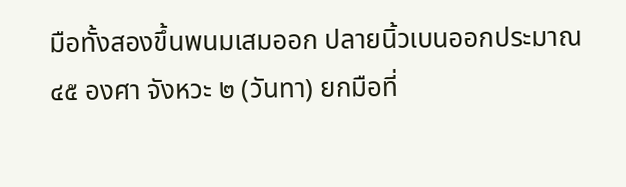มือทั้งสองขึ้นพนมเสมออก ปลายนิ้วเบนออกประมาณ ๔๕ องศา จังหวะ ๒ (วันทา) ยกมือที่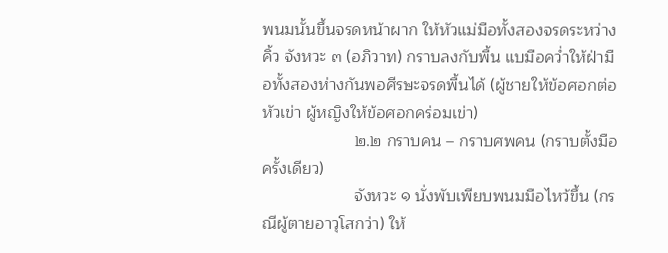พนมนั้นขึ้นจรดหน้าผาก ให้หัวแม่มือทั้งสองจรดระหว่างคิ้ว จังหวะ ๓ (อภิวาท) กราบลงกับพื้น แบมือคว่ำให้ฝ่ามือทั้งสองห่างกันพอศีรษะจรดพื้นได้ (ผู้ชายให้ข้อศอกต่อหัวเข่า ผู้หญิงให้ข้อศอกคร่อมเข่า)
                    ๒.๒ กราบคน – กราบศพคน (กราบตั้งมือครั้งเดียว)
                    จังหวะ ๑ นั่งพับเพียบพนมมือไหว้ขึ้น (กรณีผู้ตายอาวุโสกว่า) ให้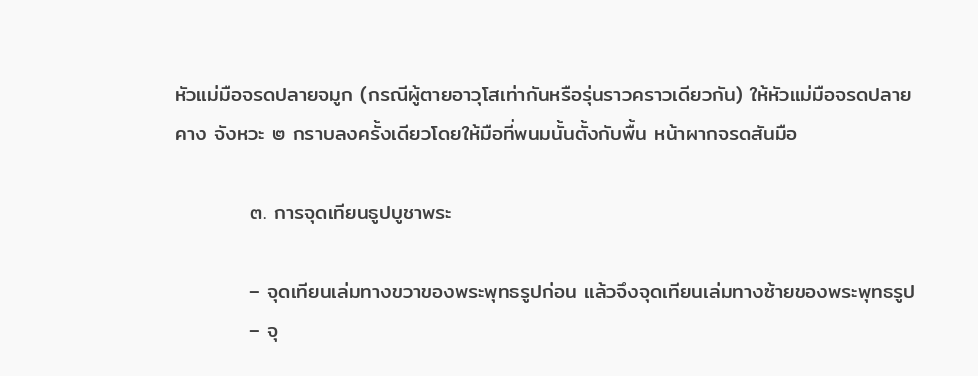หัวแม่มือจรดปลายจมูก (กรณีผู้ตายอาวุโสเท่ากันหรือรุ่นราวคราวเดียวกัน) ให้หัวแม่มือจรดปลายคาง จังหวะ ๒ กราบลงครั้งเดียวโดยให้มือที่พนมนั้นตั้งกับพื้น หน้าผากจรดสันมือ

          ๓. การจุดเทียนธูปบูชาพระ

          – จุดเทียนเล่มทางขวาของพระพุทธรูปก่อน แล้วจึงจุดเทียนเล่มทางซ้ายของพระพุทธรูป
          – จุ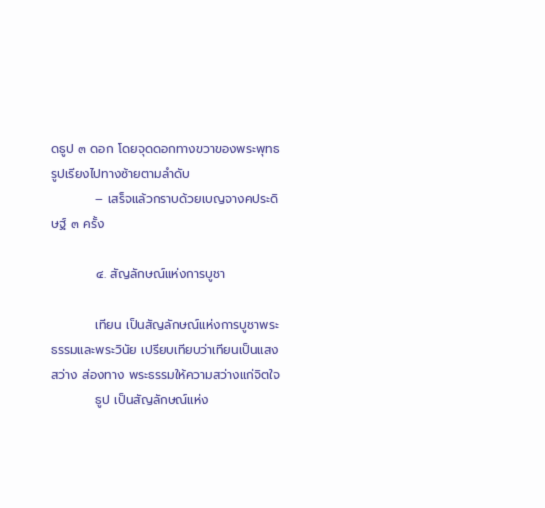ดธูป ๓ ดอก โดยจุดดอกทางขวาของพระพุทธรูปเรียงไปทางซ้ายตามลำดับ
          – เสร็จแล้วกราบด้วยเบญจางคประดิษฐ์ ๓ ครั้ง

          ๔. สัญลักษณ์แห่งการบูชา

          เทียน เป็นสัญลักษณ์แห่งการบูชาพระธรรมและพระวินัย เปรียบเทียบว่าเทียนเป็นแสงสว่าง ส่องทาง พระธรรมให้ความสว่างแก่จิตใจ
          ธูป เป็นสัญลักษณ์แห่ง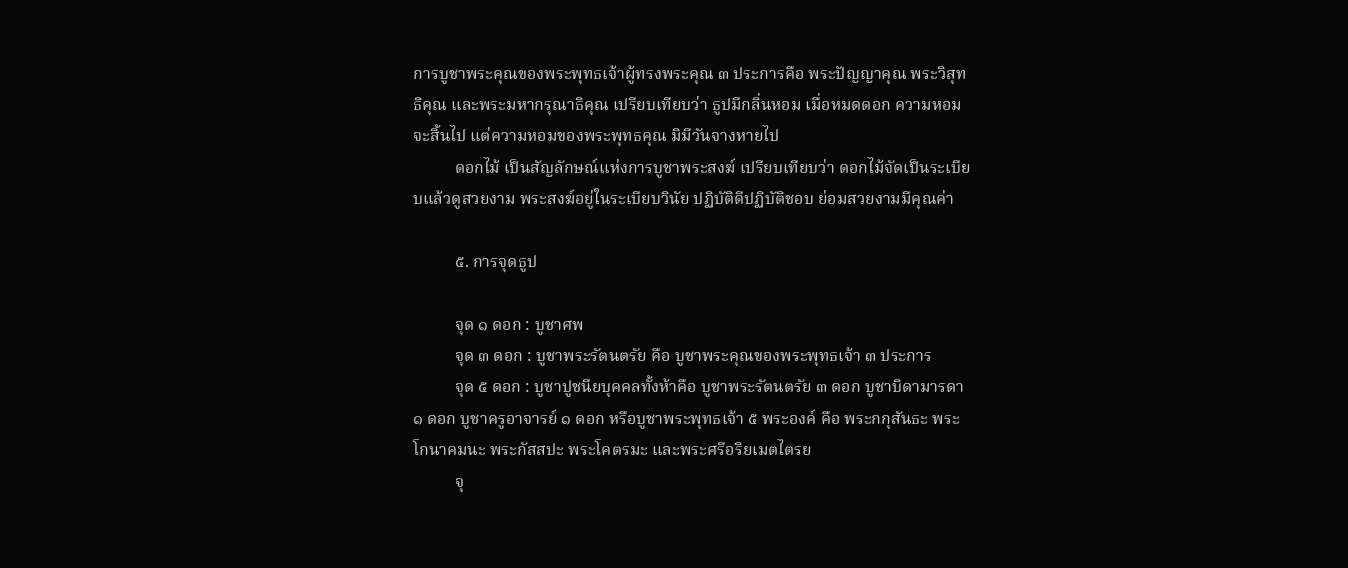การบูชาพระคุณของพระพุทธเจ้าผู้ทรงพระคุณ ๓ ประการคือ พระปัญญาคุณ พระวิสุทธิคุณ และพระมหากรุณาธิคุณ เปรียบเทียบว่า ธูปมีกลิ่นหอม เมื่อหมดดอก ความหอมจะสิ้นไป แต่ความหอมของพระพุทธคุณ มิมีวันจางหายไป
          ดอกไม้ เป็นสัญลักษณ์แห่งการบูชาพระสงฆ์ เปรียบเทียบว่า ดอกไม้จัดเป็นระเบียบแล้วดูสวยงาม พระสงฆ์อยู่ในระเบียบวินัย ปฏิบัติดีปฏิบัติชอบ ย่อมสวยงามมีคุณค่า

          ๕. การจุดธูป

          จุด ๑ ดอก : บูชาศพ
          จุด ๓ ดอก : บูชาพระรัตนตรัย คือ บูชาพระคุณของพระพุทธเจ้า ๓ ประการ
          จุด ๕ ดอก : บูชาปูชนียบุคคลทั้งห้าคือ บูชาพระรัตนตรัย ๓ ดอก บูชาบิดามารดา ๑ ดอก บูชาครูอาจารย์ ๑ ดอก หรือบูชาพระพุทธเจ้า ๕ พระองค์ คือ พระกกุสันธะ พระโกนาคมนะ พระกัสสปะ พระโคตรมะ และพระศรีอริยเมตไตรย
          จุ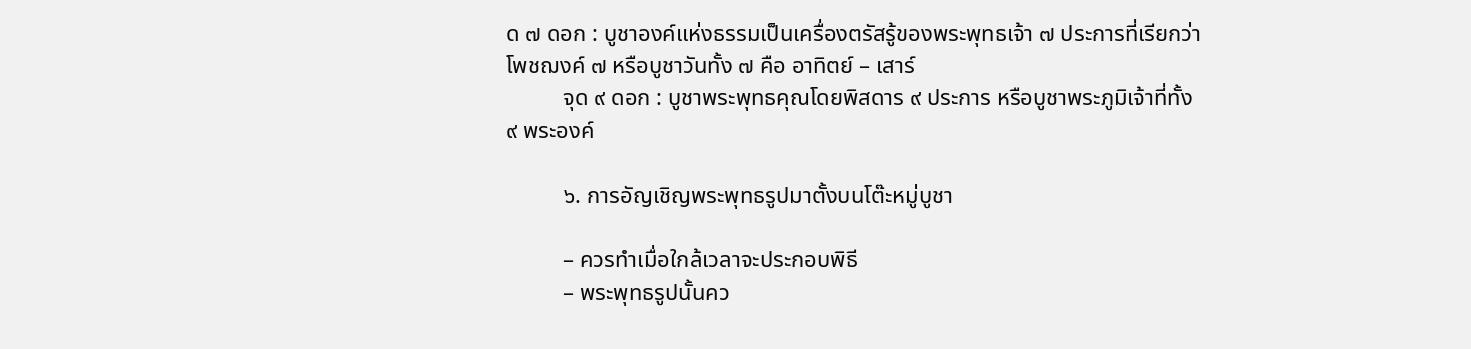ด ๗ ดอก : บูชาองค์แห่งธรรมเป็นเครื่องตรัสรู้ของพระพุทธเจ้า ๗ ประการที่เรียกว่า โพชฌงค์ ๗ หรือบูชาวันทั้ง ๗ คือ อาทิตย์ – เสาร์
          จุด ๙ ดอก : บูชาพระพุทธคุณโดยพิสดาร ๙ ประการ หรือบูชาพระภูมิเจ้าที่ทั้ง ๙ พระองค์

          ๖. การอัญเชิญพระพุทธรูปมาตั้งบนโต๊ะหมู่บูชา

          – ควรทำเมื่อใกล้เวลาจะประกอบพิธี
          – พระพุทธรูปนั้นคว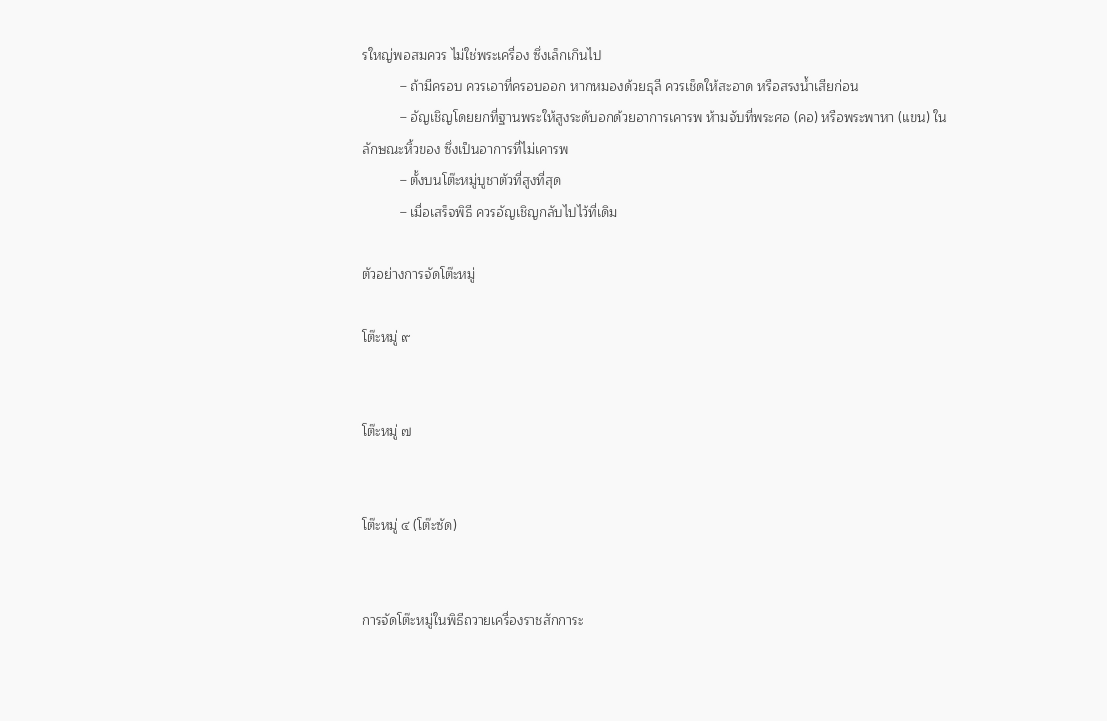รใหญ่พอสมควร ไม่ใช่พระเครื่อง ซึ่งเล็กเกินไป
          – ถ้ามีครอบ ควรเอาที่ครอบออก หากหมองด้วยธุลี ควรเช็ดให้สะอาด หรือสรงน้ำเสียก่อน
          – อัญเชิญโดยยกที่ฐานพระให้สูงระดับอกด้วยอาการเคารพ ห้ามจับที่พระศอ (คอ) หรือพระพาหา (แขน) ในลักษณะหิ้วของ ซึ่งเป็นอาการที่ไม่เคารพ
          – ตั้งบนโต๊ะหมู่บูชาตัวที่สูงที่สุด
          – เมื่อเสร็จพิธี ควรอัญเชิญกลับไปไว้ที่เดิม

ตัวอย่างการจัดโต๊ะหมู่

โต๊ะหมู่ ๙


โต๊ะหมู่ ๗


โต๊ะหมู่ ๔ (โต๊ะซัด)


การจัดโต๊ะหมู่ในพิธีถวายเครื่องราชสักการะ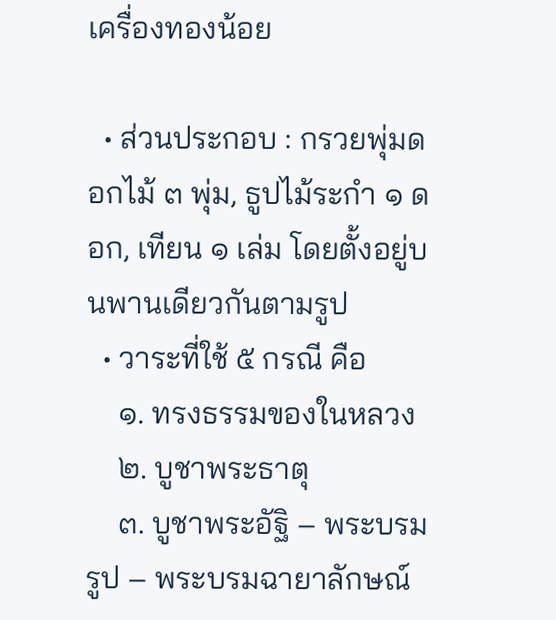เครื่องทองน้อย

  • ส่วนประกอบ : กรวยพุ่มดอกไม้ ๓ พุ่ม, ธูปไม้ระกำ ๑ ดอก, เทียน ๑ เล่ม โดยตั้งอยู่บนพานเดียวกันตามรูป
  • วาระที่ใช้ ๕ กรณี คือ
    ๑. ทรงธรรมของในหลวง
    ๒. บูชาพระธาตุ
    ๓. บูชาพระอัฐิ – พระบรมรูป – พระบรมฉายาลักษณ์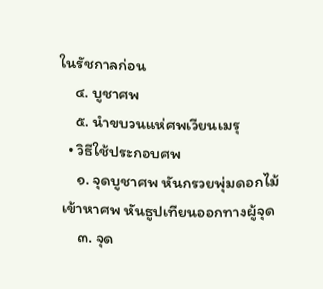ในรัชกาลก่อน
    ๔. บูชาศพ
    ๕. นำขบวนแห่ศพเวียนเมรุ
  • วิธีใช้ประกอบศพ
    ๑. จุดบูชาศพ หันกรวยพุ่มดอกไม้เข้าหาศพ หันธูปเทียนออกทางผู้จุด
    ๓. จุด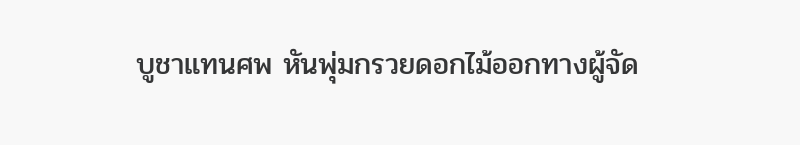บูชาแทนศพ หันพุ่มกรวยดอกไม้ออกทางผู้จัด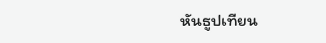หันธูปเทียน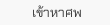เข้าหาศพ